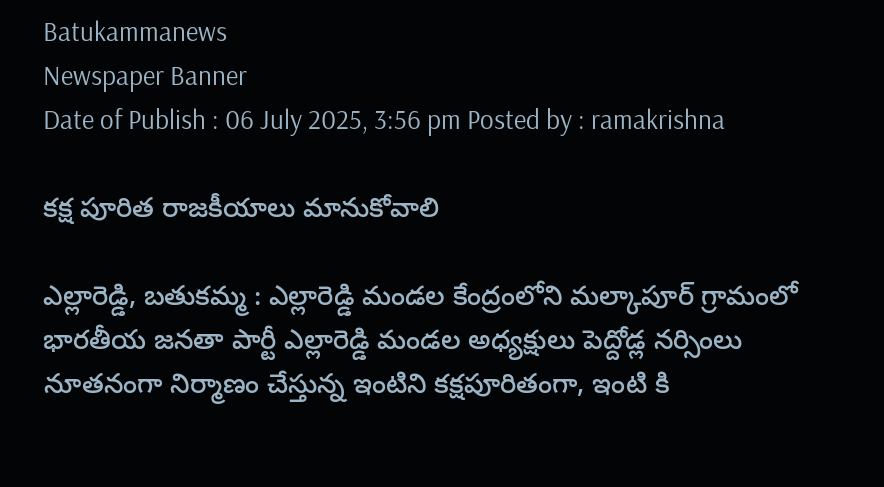Batukammanews
Newspaper Banner
Date of Publish : 06 July 2025, 3:56 pm Posted by : ramakrishna

కక్ష పూరిత రాజకీయాలు మానుకోవాలి

ఎల్లారెడ్డి, బతుకమ్మ : ఎల్లారెడ్డి మండల కేంద్రంలోని మల్కాపూర్ గ్రామంలో భారతీయ జనతా పార్టీ ఎల్లారెడ్డి మండల అధ్యక్షులు పెద్దోడ్ల నర్సింలు  నూతనంగా నిర్మాణం చేస్తున్న ఇంటిని కక్షపూరితంగా, ఇంటి కి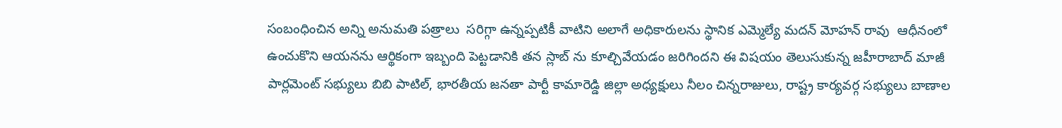సంబంధించిన అన్ని అనుమతి పత్రాలు  సరిగ్గా ఉన్నప్పటికీ వాటిని అలాగే అధికారులను స్థానిక ఎమ్మెల్యే మదన్ మోహన్ రావు  ఆధీనంలో ఉంచుకొని ఆయనను ఆర్థికంగా ఇబ్బంది పెట్టడానికి తన స్లాబ్ ను కూల్చివేయడం జరిగిందని ఈ విషయం తెలుసుకున్న జహీరాబాద్ మాజీ పార్లమెంట్ సభ్యులు బిబి పాటిల్, భారతీయ జనతా పార్టీ కామారెడ్డి జిల్లా అధ్యక్షులు నీలం చిన్నరాజులు, రాష్ట్ర కార్యవర్గ సభ్యులు బాణాల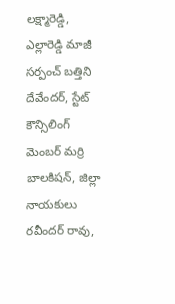లక్ష్మారెడ్డి, ఎల్లారెడ్డి మాజీ సర్పంచ్ బత్తిని దేవేందర్, స్టేట్ కౌన్సిలింగ్ మెంబర్ మర్రి బాలకిషన్, జిల్లా నాయకులు రవీందర్ రావు,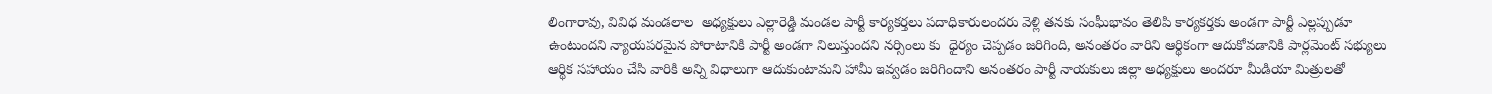లింగారావు, వివిధ మండలాల  అధ్యక్షులు ఎల్లారెడ్డి మండల పార్టీ కార్యకర్తలు పదాధికారులందరు వెళ్లి తనకు సంఘీభావం తెలిపి కార్యకర్తకు అండగా పార్టీ ఎల్లప్పుడూ ఉంటుందని న్యాయపరమైన పోరాటానికి పార్టీ అండగా నిలుస్తుందని నర్సింలు కు  ధైర్యం చెప్పడం జరిగింది, అనంతరం వారిని ఆర్థికంగా ఆదుకోవడానికి పార్లమెంట్ సభ్యులు ఆర్థిక సహాయం చేసి వారికి అన్ని విధాలుగా ఆదుకుంటామని హామీ ఇవ్వడం జరిగిందాని అనంతరం పార్టీ నాయకులు జిల్లా అధ్యక్షులు అందరూ మీడియా మిత్రులతో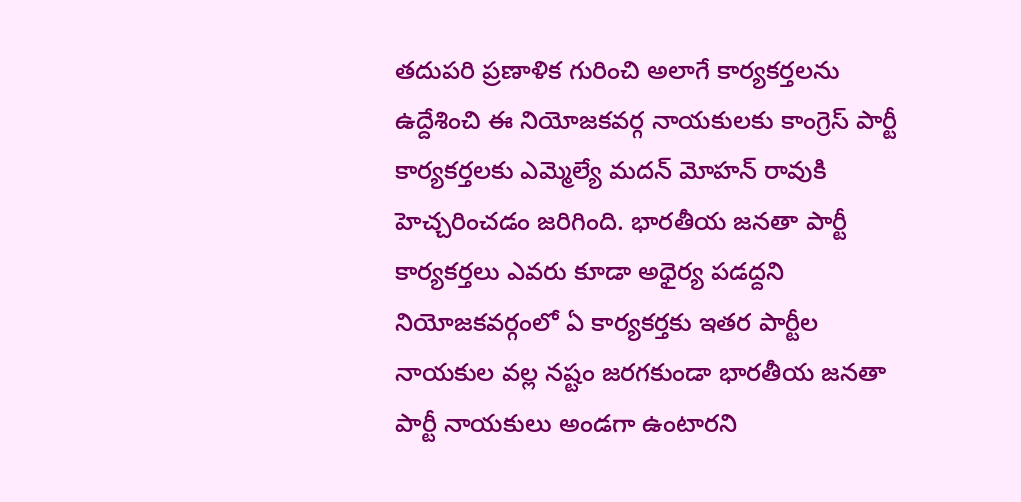తదుపరి ప్రణాళిక గురించి అలాగే కార్యకర్తలను ఉద్దేశించి ఈ నియోజకవర్గ నాయకులకు కాంగ్రెస్ పార్టీ కార్యకర్తలకు ఎమ్మెల్యే మదన్ మోహన్ రావుకి హెచ్చరించడం జరిగింది. భారతీయ జనతా పార్టీ కార్యకర్తలు ఎవరు కూడా అధైర్య పడద్దని నియోజకవర్గంలో ఏ కార్యకర్తకు ఇతర పార్టీల నాయకుల వల్ల నష్టం జరగకుండా భారతీయ జనతా పార్టీ నాయకులు అండగా ఉంటారని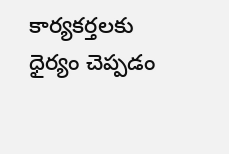కార్యకర్తలకు ధైర్యం చెప్పడం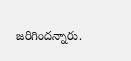జరిగిందన్నారు.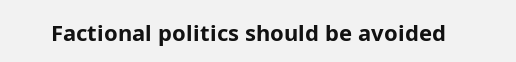Factional politics should be avoided